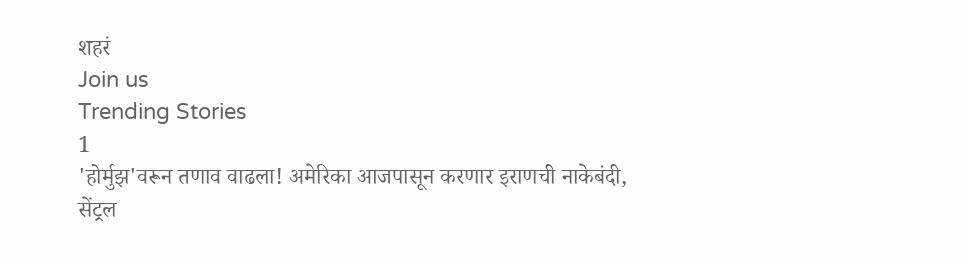शहरं
Join us
Trending Stories
1
'होर्मुझ'वरून तणाव वाढला! अमेरिका आजपासून करणार इराणची नाकेबंदी, सेंट्रल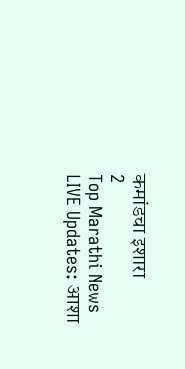कमांडचा इशारा
2
Top Marathi News LIVE Updates: आशा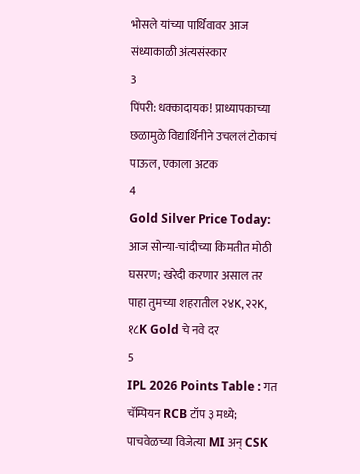भोसले यांच्या पार्थिवावर आज संध्याकाळी अंत्यसंस्कार
3
पिंपरी: धक्कादायक! प्राध्यापकाच्या छळामुळे विद्यार्थिनीने उचललं टोकाचं पाऊल, एकाला अटक
4
Gold Silver Price Today: आज सोन्या-चांदीच्या किमतीत मोठी घसरण; खरेदी करणार असाल तर पाहा तुमच्या शहरातील २४K, २२K, १८K Gold चे नवे दर
5
IPL 2026 Points Table : गत चॅम्पियन RCB टॉप ३ मध्ये; पाचवेळच्या विजेत्या MI अन् CSK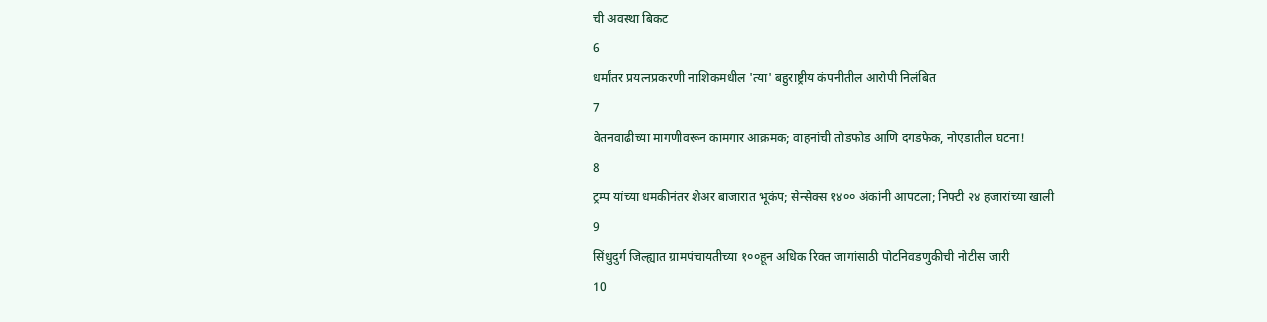ची अवस्था बिकट
6
धर्मांतर प्रयत्नप्रकरणी नाशिकमधील 'त्या' बहुराष्ट्रीय कंपनीतील आरोपी निलंबित
7
वेतनवाढीच्या मागणीवरून कामगार आक्रमक; वाहनांची तोडफोड आणि दगडफेक, नोएडातील घटना!
8
ट्रम्प यांच्या धमकीनंतर शेअर बाजारात भूकंप; सेन्सेक्स १४०० अंकांनी आपटला; निफ्टी २४ हजारांच्या खाली
9
सिंधुदुर्ग जिल्ह्यात ग्रामपंचायतीच्या १००हून अधिक रिक्त जागांसाठी पोटनिवडणुकीची नोटीस जारी
10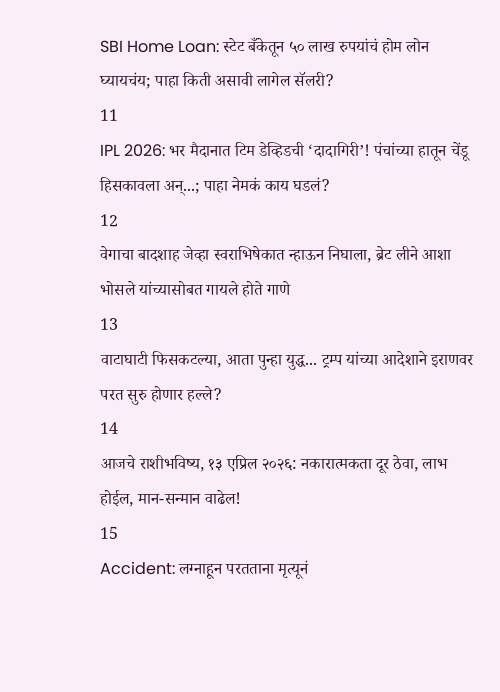SBI Home Loan: स्टेट बँकेतून ५० लाख रुपयांचं होम लोन घ्यायचंय; पाहा किती असावी लागेल सॅलरी?
11
IPL 2026: भर मैदानात टिम डेव्हिडची ‘दादागिरी’! पंचांच्या हातून चेंडू हिसकावला अन्...; पाहा नेमकं काय घडलं?
12
वेगाचा बादशाह जेव्हा स्वराभिषेकात न्हाऊन निघाला, ब्रेट लीने आशा भोसले यांच्यासोबत गायले होते गाणे
13
वाटाघाटी फिसकटल्या, आता पुन्हा युद्ध... ट्रम्प यांच्या आदेशाने इराणवर परत सुरु होणार हल्ले?
14
आजचे राशीभविष्य, १३ एप्रिल २०२६: नकारात्मकता दूर ठेवा, लाभ होईल, मान-सन्मान वाढेल!
15
Accident: लग्नाहून परतताना मृत्यूनं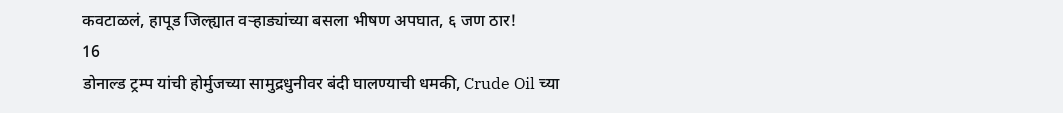कवटाळलं, हापूड जिल्ह्यात वऱ्हाड्यांच्या बसला भीषण अपघात, ६ जण ठार!
16
डोनाल्ड ट्रम्प यांची होर्मुजच्या सामुद्रधुनीवर बंदी घालण्याची धमकी, Crude Oil च्या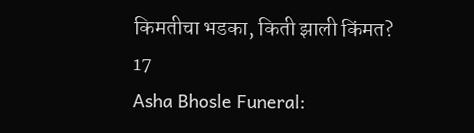किमतीचा भडका, किती झाली किंमत?
17
Asha Bhosle Funeral: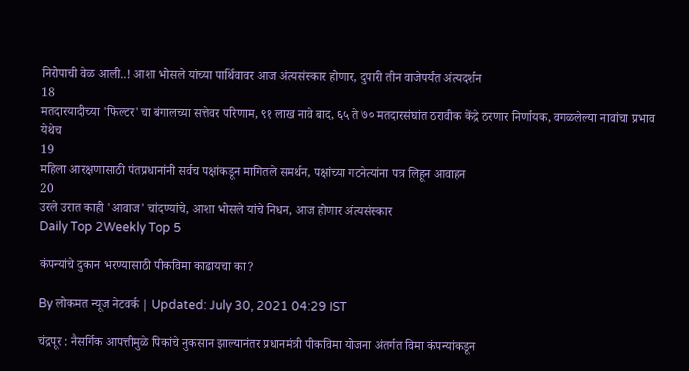निरोपाची वेळ आली..! आशा भोसले यांच्या पार्थिवावर आज अंत्यसंस्कार होणार, दुपारी तीन वाजेपर्यंत अंत्यदर्शन
18
मतदारयादीच्या 'फिल्टर'चा बंगालच्या सत्तेवर परिणाम, ९१ लाख नावे बाद, ६५ ते ७० मतदारसंघांत ठरावीक केंद्रे ठरणार निर्णायक, वगळलेल्या नावांचा प्रभाव येथेच
19
महिला आरक्षणासाठी पंतप्रधानांनी सर्वच पक्षांकडून मागितले समर्थन, पक्षांच्या गटनेत्यांना पत्र लिहून आवाहन
20
उरले उरात काही 'आवाज' चांदण्यांचे, आशा भोसले यांचे निधन, आज होणार अंत्यसंस्कार
Daily Top 2Weekly Top 5

कंपन्यांचे दुकान भरण्यासाठी पीकविमा काढायचा का?

By लोकमत न्यूज नेटवर्क | Updated: July 30, 2021 04:29 IST

चंद्रपूर : नैसर्गिक आपत्तीमुळे पिकांचे नुकसान झाल्यानंतर प्रधानमंत्री पीकविमा योजना अंतर्गत विमा कंपन्यांकडून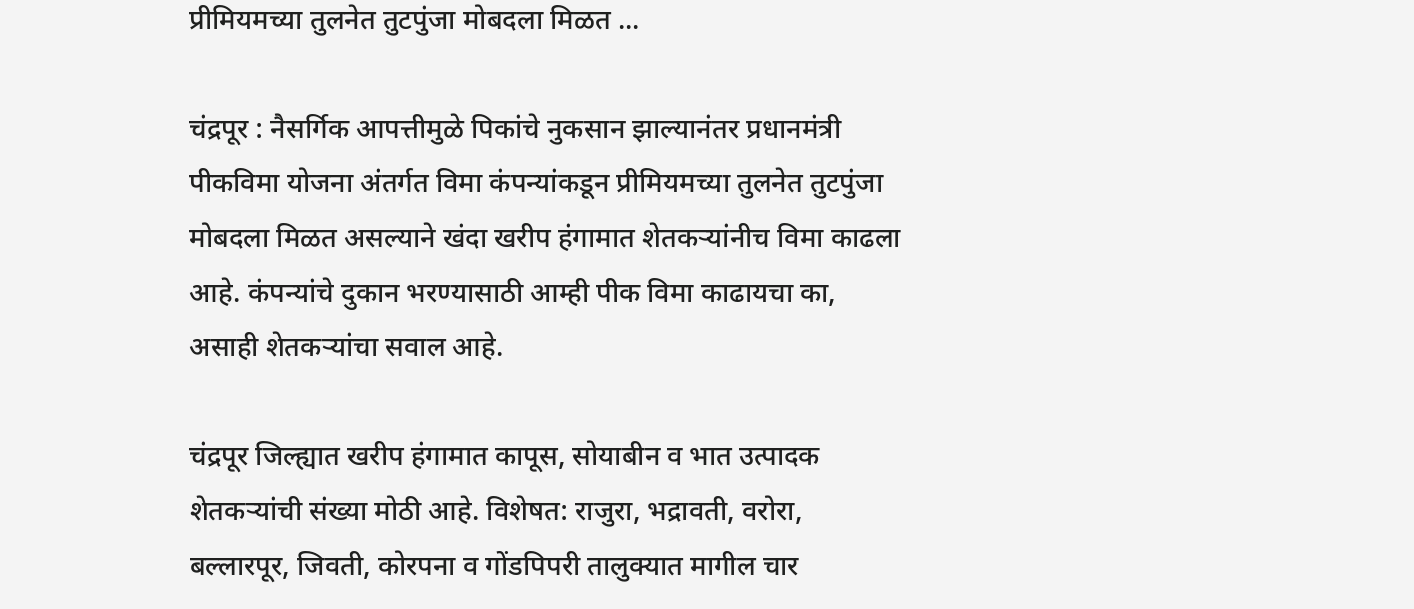प्रीमियमच्या तुलनेत तुटपुंजा मोबदला मिळत ...

चंद्रपूर : नैसर्गिक आपत्तीमुळे पिकांचे नुकसान झाल्यानंतर प्रधानमंत्री पीकविमा योजना अंतर्गत विमा कंपन्यांकडून प्रीमियमच्या तुलनेत तुटपुंजा मोबदला मिळत असल्याने खंदा खरीप हंगामात शेतकऱ्यांनीच विमा काढला आहे. कंपन्यांचे दुकान भरण्यासाठी आम्ही पीक विमा काढायचा का, असाही शेतकऱ्यांचा सवाल आहे.

चंद्रपूर जिल्ह्यात खरीप हंगामात कापूस, सोयाबीन व भात उत्पादक शेतकऱ्यांची संख्या मोठी आहे. विशेषत: राजुरा, भद्रावती, वरोरा, बल्लारपूर, जिवती, कोरपना व गोंडपिपरी तालुक्यात मागील चार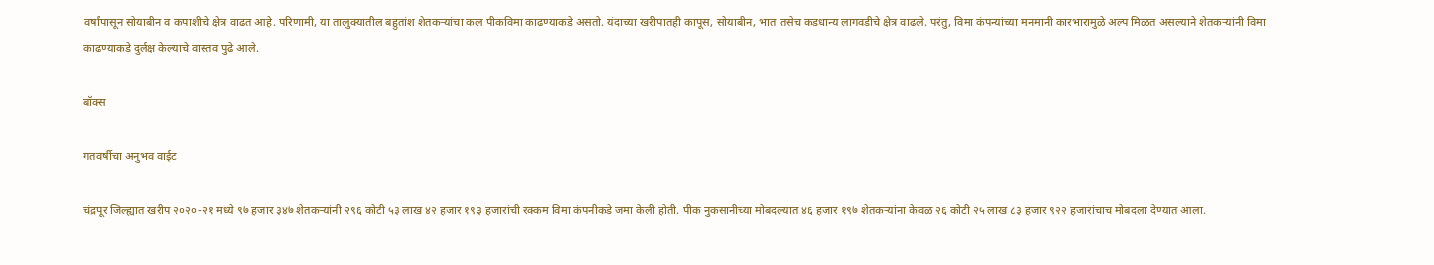वर्षांपासून सोयाबीन व कपाशीचे क्षेत्र वाढत आहे. परिणामी, या तालुक्यातील बहुतांश शेतकऱ्यांचा कल पीकविमा काढण्याकडे असतो. यंदाच्या खरीपातही कापूस, सोयाबीन, भात तसेच कडधान्य लागवडीचे क्षेत्र वाढले. परंतु, विमा कंपन्यांच्या मनमानी कारभारामुळे अल्प मिळत असल्याने शेतकऱ्यांनी विमा काढण्याकडे दुर्लक्ष केल्याचे वास्तव पुढे आले.

बॉक्स

गतवर्षीचा अनुभव वाईट

चंद्रपूर जिल्ह्यात खरीप २०२०-२१ मध्ये ९७ हजार ३४७ शेतकऱ्यांनी २९६ कोटी ५३ लाख ४२ हजार १९३ हजारांची रक्कम विमा कंपनीकडे जमा केली होती. पीक नुकसानीच्या मोबदल्यात ४६ हजार १९७ शेतकऱ्यांना केवळ २६ कोटी २५ लाख ८३ हजार ९२२ हजारांचाच मोबदला देण्यात आला.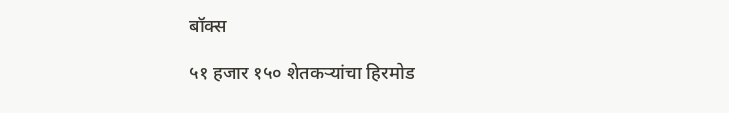बॉक्स

५१ हजार १५० शेतकऱ्यांचा हिरमोड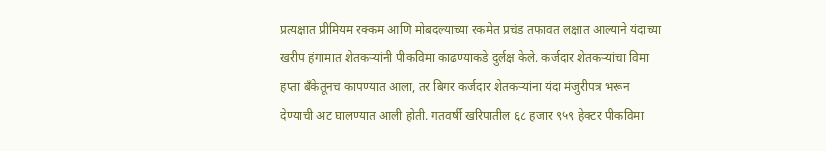प्रत्यक्षात प्रीमियम रक्कम आणि मोबदल्याच्या रकमेत प्रचंड तफावत लक्षात आल्याने यंदाच्या खरीप हंगामात शेतकऱ्यांनी पीकविमा काढण्याकडे दुर्लक्ष केले. कर्जदार शेतकऱ्यांचा विमा हप्ता बँकेतूनच कापण्यात आला, तर बिगर कर्जदार शेतकऱ्यांना यंदा मंजुरीपत्र भरून देण्याची अट घालण्यात आली होती. गतवर्षी खरिपातील ६८ हजार ९५९ हेक्टर पीकविमा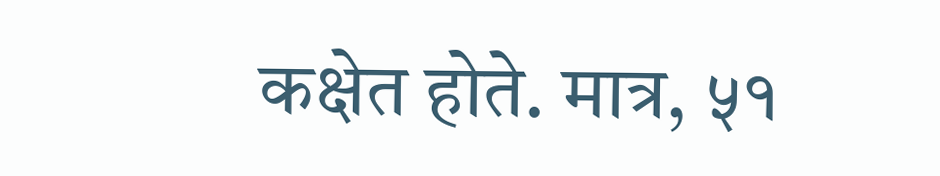कक्षेत होते. मात्र, ५१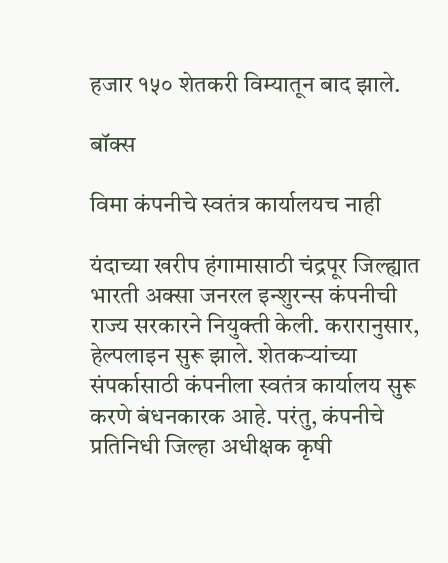हजार १५० शेतकरी विम्यातून बाद झाले.

बॉक्स

विमा कंपनीचे स्वतंत्र कार्यालयच नाही

यंदाच्या खरीप हंगामासाठी चंद्रपूर जिल्ह्यात भारती अक्सा जनरल इन्शुरन्स कंपनीची राज्य सरकारने नियुक्ती केली. करारानुसार, हेल्पलाइन सुरू झाले. शेतकऱ्यांच्या संपर्कासाठी कंपनीला स्वतंत्र कार्यालय सुरू करणे बंधनकारक आहे. परंतु, कंपनीचे प्रतिनिधी जिल्हा अधीक्षक कृषी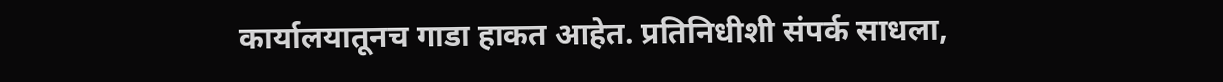कार्यालयातूनच गाडा हाकत आहेत. प्रतिनिधीशी संपर्क साधला,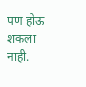पण होऊ शकला नाही.